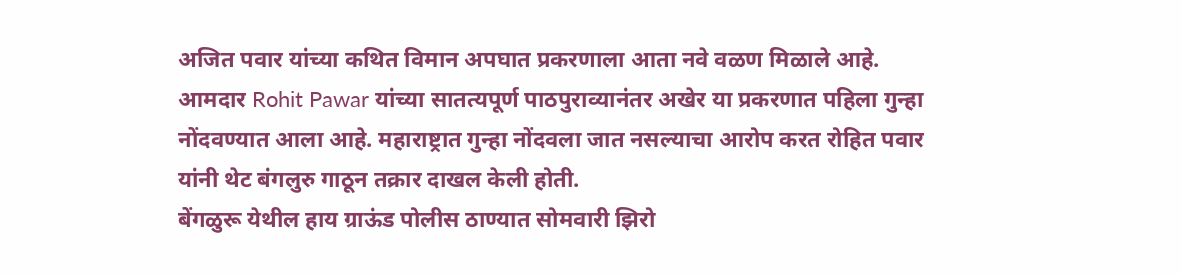अजित पवार यांच्या कथित विमान अपघात प्रकरणाला आता नवे वळण मिळाले आहे. आमदार Rohit Pawar यांच्या सातत्यपूर्ण पाठपुराव्यानंतर अखेर या प्रकरणात पहिला गुन्हा नोंदवण्यात आला आहे. महाराष्ट्रात गुन्हा नोंदवला जात नसल्याचा आरोप करत रोहित पवार यांनी थेट बंगलुरु गाठून तक्रार दाखल केली होती.
बेंगळुरू येथील हाय ग्राऊंड पोलीस ठाण्यात सोमवारी झिरो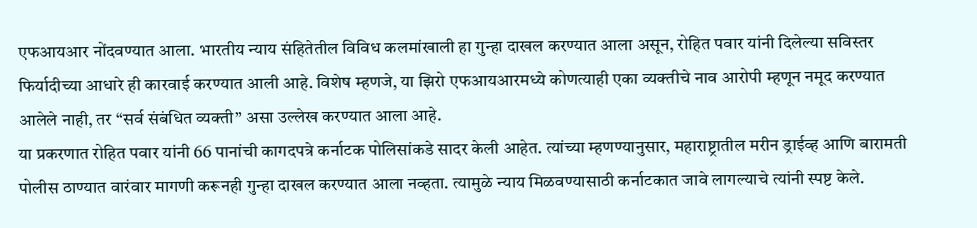एफआयआर नोंदवण्यात आला. भारतीय न्याय संहितेतील विविध कलमांखाली हा गुन्हा दाखल करण्यात आला असून, रोहित पवार यांनी दिलेल्या सविस्तर फिर्यादीच्या आधारे ही कारवाई करण्यात आली आहे. विशेष म्हणजे, या झिरो एफआयआरमध्ये कोणत्याही एका व्यक्तीचे नाव आरोपी म्हणून नमूद करण्यात आलेले नाही, तर “सर्व संबंधित व्यक्ती” असा उल्लेख करण्यात आला आहे.
या प्रकरणात रोहित पवार यांनी 66 पानांची कागदपत्रे कर्नाटक पोलिसांकडे सादर केली आहेत. त्यांच्या म्हणण्यानुसार, महाराष्ट्रातील मरीन ड्राईव्ह आणि बारामती पोलीस ठाण्यात वारंवार मागणी करूनही गुन्हा दाखल करण्यात आला नव्हता. त्यामुळे न्याय मिळवण्यासाठी कर्नाटकात जावे लागल्याचे त्यांनी स्पष्ट केले.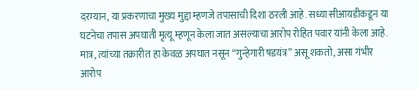दरम्यान, या प्रकरणाचा मुख्य मुद्दा म्हणजे तपासाची दिशा ठरली आहे. सध्या सीआयडीकडून या घटनेचा तपास अपघाती मृत्यू म्हणून केला जात असल्याचा आरोप रोहित पवार यांनी केला आहे. मात्र, त्यांच्या तक्रारीत हा केवळ अपघात नसून “गुन्हेगारी षडयंत्र” असू शकतो, असा गंभीर आरोप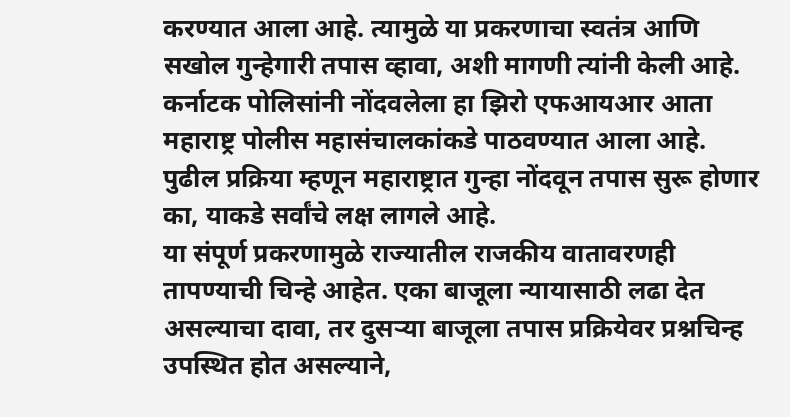करण्यात आला आहे. त्यामुळे या प्रकरणाचा स्वतंत्र आणि सखोल गुन्हेगारी तपास व्हावा, अशी मागणी त्यांनी केली आहे.
कर्नाटक पोलिसांनी नोंदवलेला हा झिरो एफआयआर आता महाराष्ट्र पोलीस महासंचालकांकडे पाठवण्यात आला आहे. पुढील प्रक्रिया म्हणून महाराष्ट्रात गुन्हा नोंदवून तपास सुरू होणार का, याकडे सर्वांचे लक्ष लागले आहे.
या संपूर्ण प्रकरणामुळे राज्यातील राजकीय वातावरणही तापण्याची चिन्हे आहेत. एका बाजूला न्यायासाठी लढा देत असल्याचा दावा, तर दुसऱ्या बाजूला तपास प्रक्रियेवर प्रश्नचिन्ह उपस्थित होत असल्याने,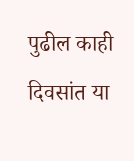पुढील काही दिवसांत या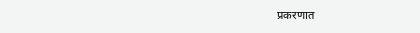प्रकरणात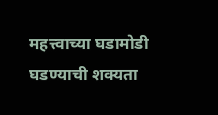महत्त्वाच्या घडामोडी घडण्याची शक्यता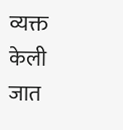व्यक्त केली जात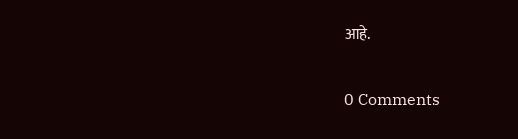आहे.

0 Comments